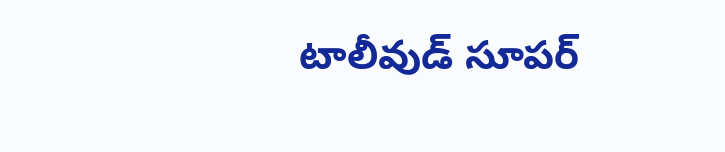టాలీవుడ్ సూపర్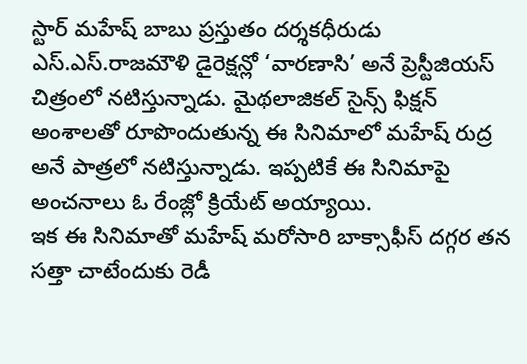స్టార్ మహేష్ బాబు ప్రస్తుతం దర్శకధీరుడు ఎస్.ఎస్.రాజమౌళి డైరెక్షన్లో ‘వారణాసి’ అనే ప్రెస్టీజియస్ చిత్రంలో నటిస్తున్నాడు. మైథలాజికల్ సైన్స్ ఫిక్షన్ అంశాలతో రూపొందుతున్న ఈ సినిమాలో మహేష్ రుద్ర అనే పాత్రలో నటిస్తున్నాడు. ఇప్పటికే ఈ సినిమాపై అంచనాలు ఓ రేంజ్లో క్రియేట్ అయ్యాయి.
ఇక ఈ సినిమాతో మహేష్ మరోసారి బాక్సాఫీస్ దగ్గర తన సత్తా చాటేందుకు రెడీ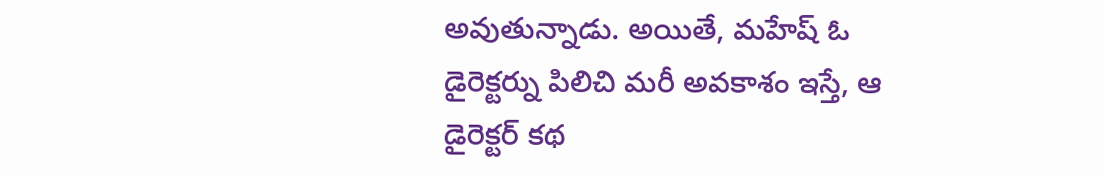అవుతున్నాడు. అయితే, మహేష్ ఓ డైరెక్టర్ను పిలిచి మరీ అవకాశం ఇస్తే, ఆ డైరెక్టర్ కథ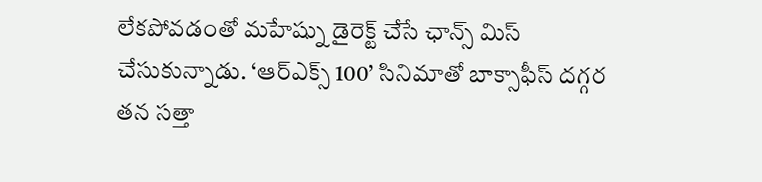లేకపోవడంతో మహేష్ను డైరెక్ట్ చేసే ఛాన్స్ మిస్ చేసుకున్నాడు. ‘ఆర్ఎక్స్ 100’ సినిమాతో బాక్సాఫీస్ దగ్గర తన సత్తా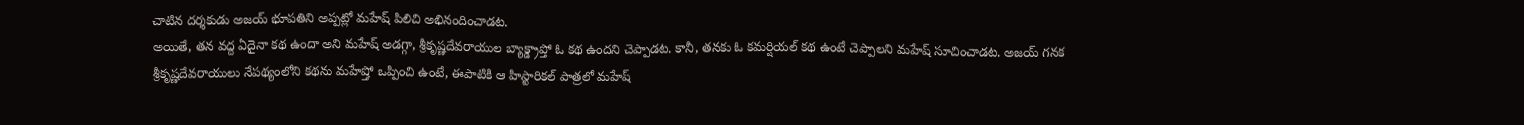చాటిన దర్శకుడు అజయ్ భూపతిని అప్పట్లో మహేష్ పిలిచి అభినందించాడట.
అయితే, తన వద్ద ఏదైనా కథ ఉందా అని మహేష్ అడగ్గా, శ్రీకృష్ణదేవరాయుల బ్యాక్డ్రాప్తో ఓ కథ ఉందని చెప్పాడట. కానీ, తనకు ఓ కమర్షియల్ కథ ఉంటే చెప్పాలని మహేష్ సూచించాడట. అజయ్ గనక శ్రీకృష్ణదేవరాయులు నేపథ్యంలోని కథను మహేష్తో ఒప్పించి ఉంటే, ఈపాటికి ఆ హిస్టారికల్ పాత్రలో మహేష్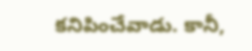కనిపించేవాడు. కానీ,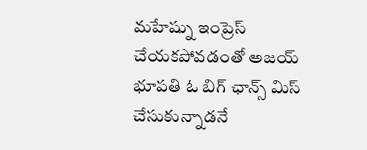మహేష్ను ఇంప్రెస్ చేయకపోవడంతో అజయ్ భూపతి ఓ బిగ్ ఛాన్స్ మిస్ చేసుకున్నాడనే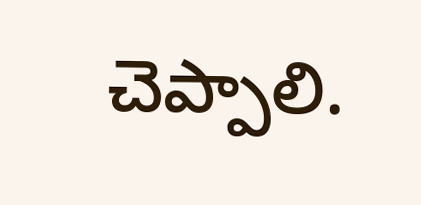చెప్పాలి.